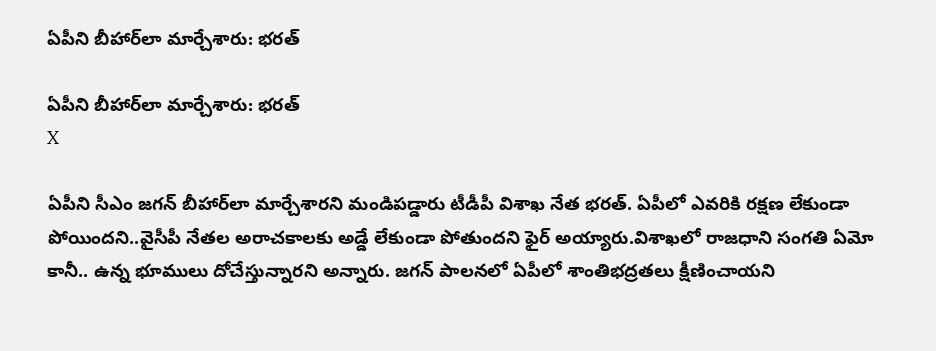ఏపీని బీహార్‌లా మార్చేశారు: భరత్

ఏపీని బీహార్‌లా మార్చేశారు: భరత్
X

ఏపీని సీఎం జగన్‌ బీహార్‌లా మార్చేశారని మండిపడ్డారు టీడీపీ విశాఖ నేత భరత్‌. ఏపీలో ఎవరికి రక్షణ లేకుండా పోయిందని..వైసీపీ నేతల అరాచకాలకు అడ్డే లేకుండా పోతుందని ఫైర్‌ అయ్యారు.విశాఖలో రాజధాని సంగతి ఏమో కానీ.. ఉన్న భూములు దోచేస్తున్నారని అన్నారు. జగన్‌ పాలనలో ఏపీలో శాంతిభద్రతలు క్షీణించాయని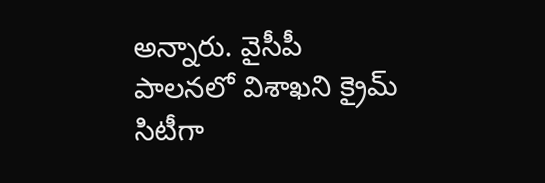అన్నారు. వైసీపీ పాలనలో విశాఖని క్రైమ్‌ సిటీగా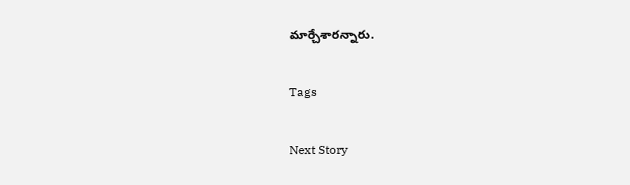మార్చేశారన్నారు.

Tags

Next Story